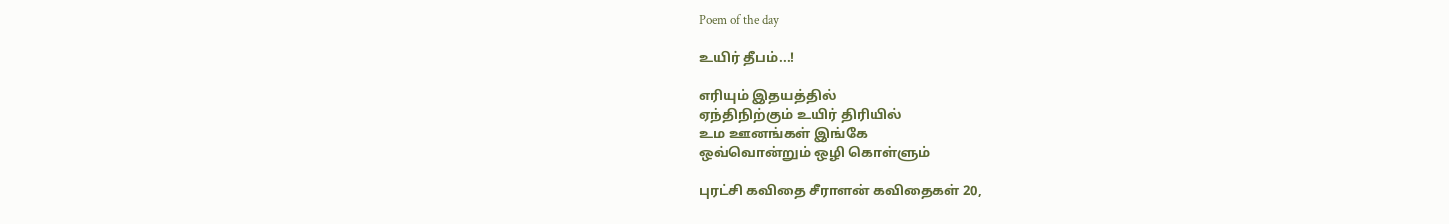Poem of the day

உயிர் தீபம்...!

எரியும் இதயத்தில்
ஏந்திநிற்கும் உயிர் திரியில்
உம ஊனங்கள் இங்கே
ஒவ்வொன்றும் ஒழி கொள்ளும்

புரட்சி கவிதை சீராளன் கவிதைகள் 20,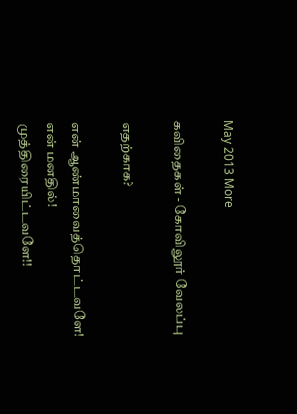May 2013 More

கவிதைகள் - கோவிலூர் வேலப்பு

எதற்காக?

என் ஆண்மாவைத்தொட்டவளே!
என் மனதில்!
முத்திரையிட்டவளே!!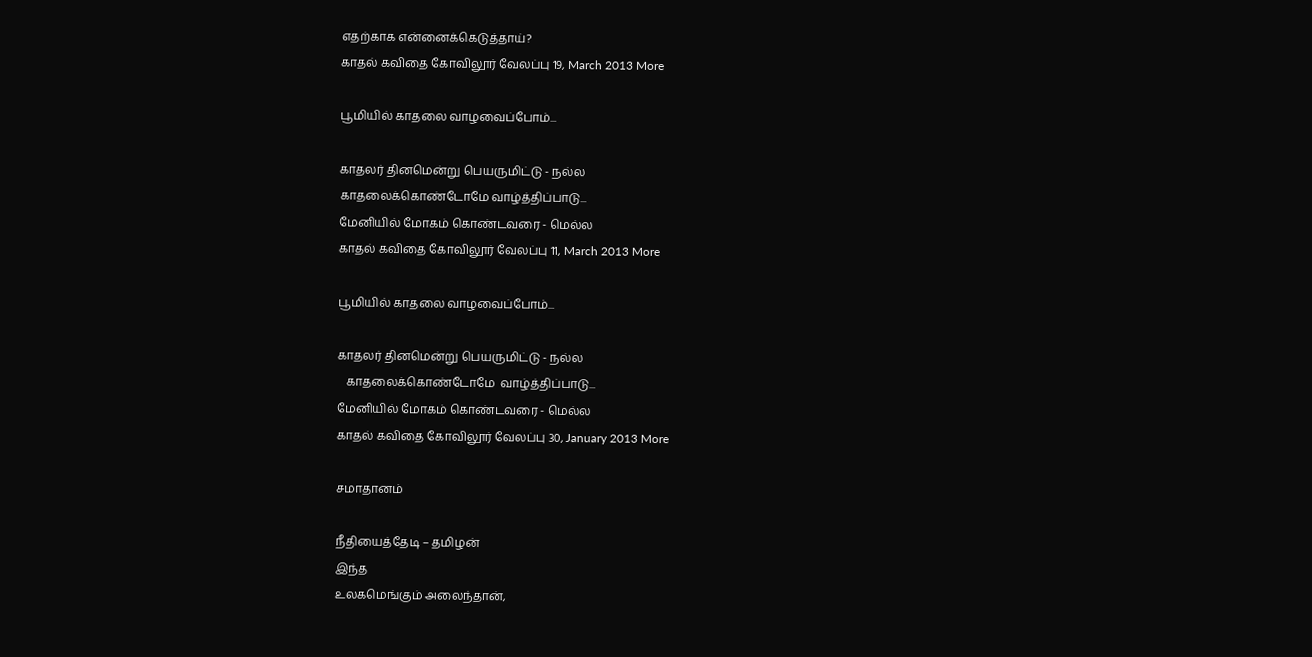எதற்காக என்னைக்கெடுத்தாய்?
காதல் கவிதை கோவிலூர் வேலப்பு 19, March 2013 More

பூமியில் காதலை வாழவைப்போம்...

காதலர் தினமென்று பெயருமிட்டு - நல்ல
காதலைக்கொண்டோமே வாழ்த்திப்பாடு...
மேனியில் மோகம் கொண்டவரை - மெல்ல
காதல் கவிதை கோவிலூர் வேலப்பு 11, March 2013 More

பூமியில் காதலை வாழவைப்போம்...

காதலர் தினமென்று பெயருமிட்டு - நல்ல
   காதலைக்கொண்டோமே  வாழ்த்திப்பாடு...
மேனியில் மோகம் கொண்டவரை - மெல்ல
காதல் கவிதை கோவிலூர் வேலப்பு 30, January 2013 More

சமாதானம்

நீதியைத்தேடி – தமிழன்
இந்த
உலகமெங்கும் அலைந்தான்,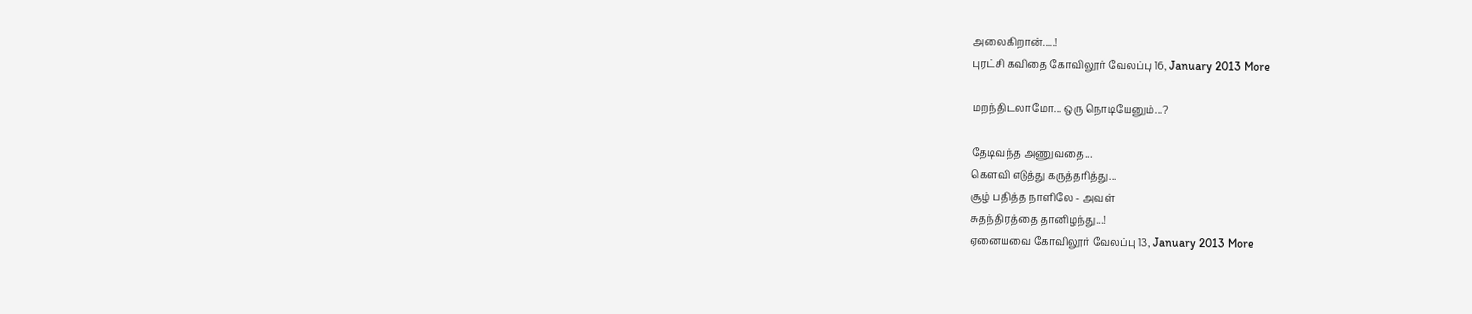அலைகிறான்.....!
புரட்சி கவிதை கோவிலூர் வேலப்பு 16, January 2013 More

மறந்திடலாமோ... ஒரு நொடியேனும்...?

தேடிவந்த அணுவதை...
கௌவி எடுத்து கருத்தரித்து...
சூழ் பதித்த நாளிலே - அவள்
சுதந்திரத்தை தானிழந்து...!
ஏனையவை கோவிலூர் வேலப்பு 13, January 2013 More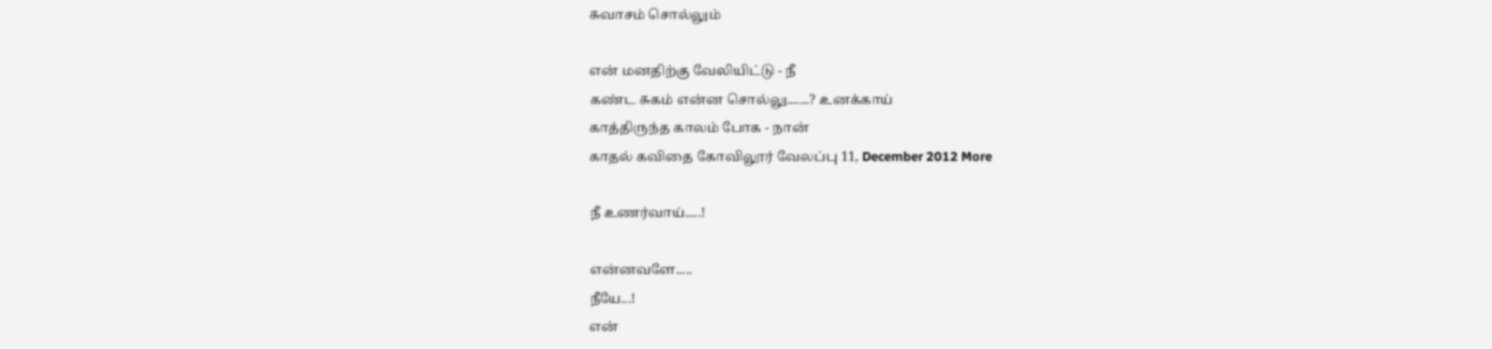சுவாசம் சொல்லும்

என் மனதிற்கு வேலியிட்டு - நீ
கண்ட சுகம் என்ன சொல்லு.......? உனக்காய்
காத்திருந்த காலம் போக - நான்
காதல் கவிதை கோவிலூர் வேலப்பு 11, December 2012 More

நீ உணர்வாய்.....!

என்னவளே.....
நீயே...!
என்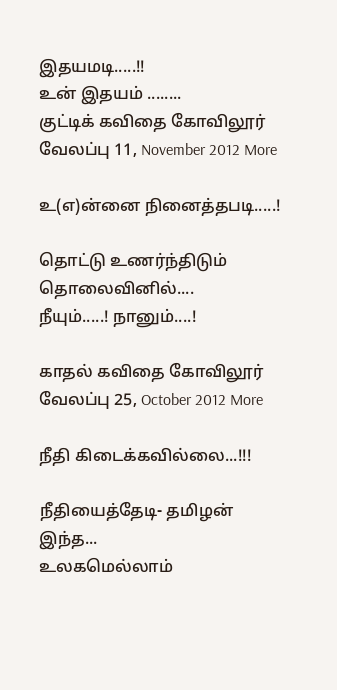இதயமடி.....!!
உன் இதயம் ........
குட்டிக் கவிதை கோவிலூர் வேலப்பு 11, November 2012 More

உ(எ)ன்னை நினைத்தபடி.....!

தொட்டு உணர்ந்திடும்
தொலைவினில்....
நீயும்.....! நானும்....!

காதல் கவிதை கோவிலூர் வேலப்பு 25, October 2012 More

நீதி கிடைக்கவில்லை...!!!

நீதியைத்தேடி- தமிழன்
இந்த...
உலகமெல்லாம்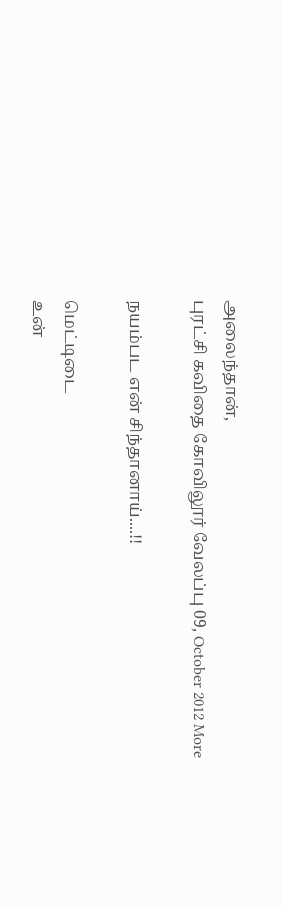அலைந்தான்,
புரட்சி கவிதை கோவிலூர் வேலப்பு 09, October 2012 More

நயம்பட என் சிந்தானாய்....!!

மெட்டிடை
உன்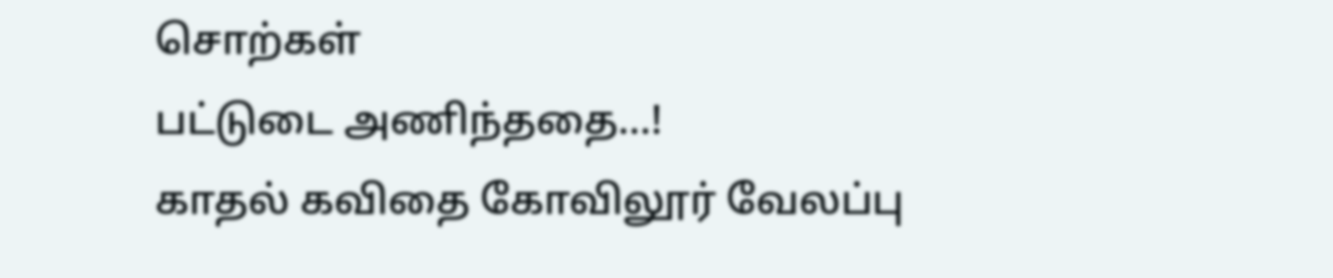சொற்கள்
பட்டுடை அணிந்ததை...!
காதல் கவிதை கோவிலூர் வேலப்பு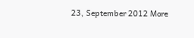23, September 2012 More